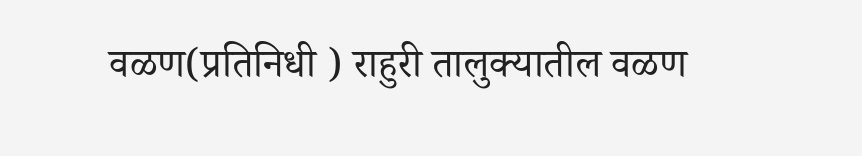वळण(प्रतिनिधी ) राहुरी तालुक्यातील वळण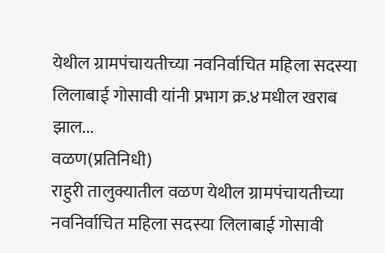येथील ग्रामपंचायतीच्या नवनिर्वाचित महिला सदस्या लिलाबाई गोसावी यांनी प्रभाग क्र.४मधील खराब झाल...
वळण(प्रतिनिधी)
राहुरी तालुक्यातील वळण येथील ग्रामपंचायतीच्या नवनिर्वाचित महिला सदस्या लिलाबाई गोसावी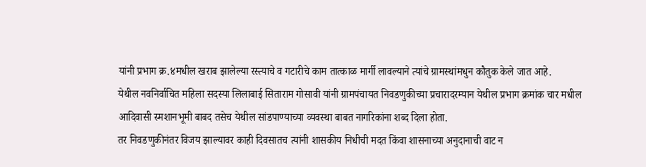यांनी प्रभाग क्र.४मधील खराब झालेल्या रस्त्याचे व गटारीचे काम तात्काळ मार्गी लावल्याने त्यांचे ग्रामस्थांमधुन कौतुक केले जात आहे.
येथील नवनिर्वाचित महिला सदस्या लिलाबाई सिताराम गोसावी यांनी ग्रामपंचायत निवडणुकीच्या प्रचारादरम्यान येथील प्रभाग क्रमांक चार मधील आदिवासी स्मशानभूमी बाबद तसेच येथील सांडपाण्याच्या व्यवस्था बाबत नागरिकांना शब्द दिला होता.
तर निवडणुकीनंतर विजय झाल्यावर काही दिवसातच त्यांनी शासकीय निधीची मदत किंवा शासनाच्या अनुदानाची वाट न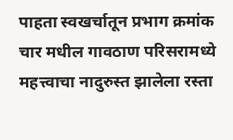पाहता स्वखर्चातून प्रभाग क्रमांक चार मधील गावठाण परिसरामध्ये महत्त्वाचा नादुरुस्त झालेला रस्ता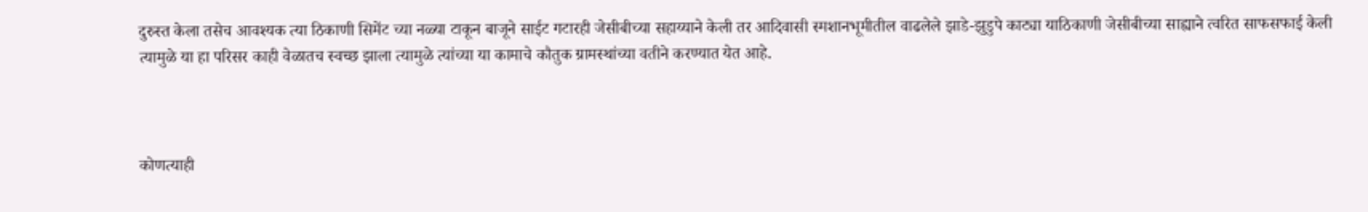दुरुस्त केला तसेच आवश्यक त्या ठिकाणी सिमेंट च्या नळ्या टाकून बाजूने साईट गटारही जेसीबीच्या सहाय्याने केली तर आदिवासी स्मशानभूमीतील वाढलेले झाडे-झुडुपे काट्या याठिकाणी जेसीबीच्या साह्याने त्वरित साफसफाई केली त्यामुळे या हा परिसर काही वेळातच स्वच्छ झाला त्यामुळे त्यांच्या या कामाचे कौतुक ग्रामस्थांच्या वतीने करण्यात येत आहे.



कोणत्याही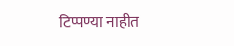टिप्पण्या नाहीत